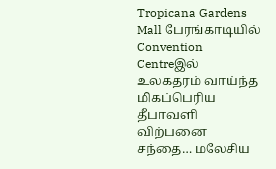Tropicana Gardens Mall பேரங்காடியில் Convention Centreஇல் உலகதரம் வாய்ந்த மிகப்பெரிய தீபாவளி விற்பனை சந்தை… மலேசிய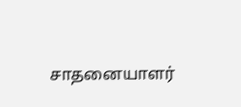சாதனையாளர்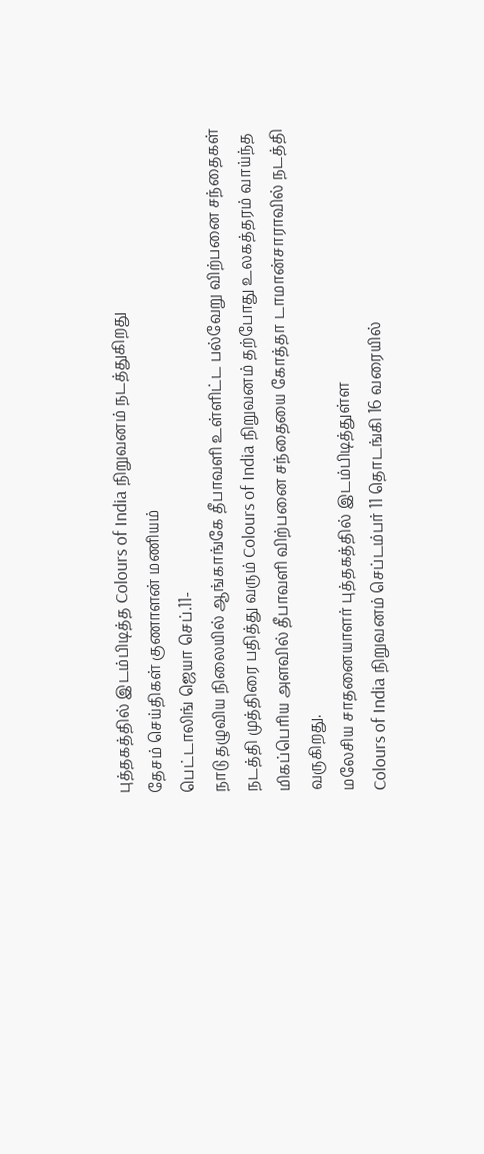புத்தகத்தில் இடம்பிடித்த Colours of India நிறுவனம் நடத்துகிறது
தேசம் செய்திகள் குணாளன் மணியம்
பெட்டாலிங் ஜெயா செப்.11-
நாடு தழுவிய நிலையில் ஆங்காங்கே தீபாவளி உள்ளிட்ட பல்வேறு விற்பனை சந்தைகள் நடத்தி முத்திரை பதித்து வரும் Colours of India நிறுவனம் தற்போது உலகத்தரம் வாய்ந்த மிகப்பெரிய அளவில் தீபாவளி விற்பனை சந்தையை கோத்தா டாமான்சாராவில் நடத்தி வருகிறது.
மலேசிய சாதனையாளர் புத்தகத்தில் இடம்பிடித்துள்ள
Colours of India நிறுவனம் செப்டம்பர் 11 தொடங்கி 16 வரையில்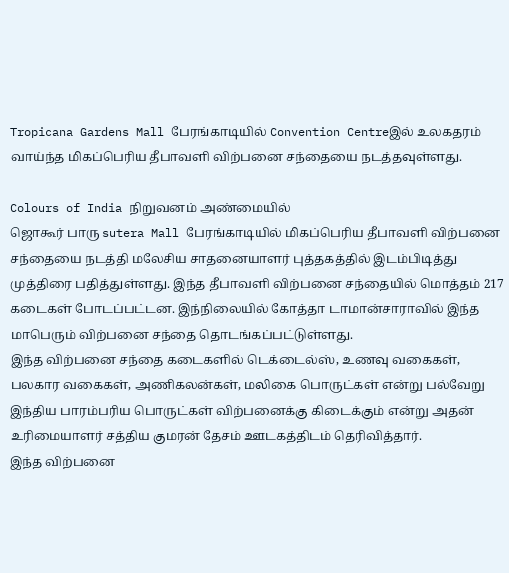Tropicana Gardens Mall பேரங்காடியில் Convention Centreஇல் உலகதரம் வாய்ந்த மிகப்பெரிய தீபாவளி விற்பனை சந்தையை நடத்தவுள்ளது.

Colours of India நிறுவனம் அண்மையில்
ஜொகூர் பாரு sutera Mall பேரங்காடியில் மிகப்பெரிய தீபாவளி விற்பனை சந்தையை நடத்தி மலேசிய சாதனையாளர் புத்தகத்தில் இடம்பிடித்து முத்திரை பதித்துள்ளது. இந்த தீபாவளி விற்பனை சந்தையில் மொத்தம் 217 கடைகள் போடப்பட்டன. இந்நிலையில் கோத்தா டாமான்சாராவில் இந்த மாபெரும் விற்பனை சந்தை தொடங்கப்பட்டுள்ளது.
இந்த விற்பனை சந்தை கடைகளில் டெக்டைல்ஸ், உணவு வகைகள், பலகார வகைகள், அணிகலன்கள், மலிகை பொருட்கள் என்று பல்வேறு இந்திய பாரம்பரிய பொருட்கள் விற்பனைக்கு கிடைக்கும் என்று அதன் உரிமையாளர் சத்திய குமரன் தேசம் ஊடகத்திடம் தெரிவித்தார்.
இந்த விற்பனை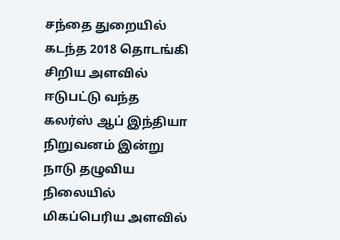சந்தை துறையில் கடந்த 2018 தொடங்கி சிறிய அளவில் ஈடுபட்டு வந்த கலர்ஸ் ஆப் இந்தியா நிறுவனம் இன்று நாடு தழுவிய நிலையில் மிகப்பெரிய அளவில்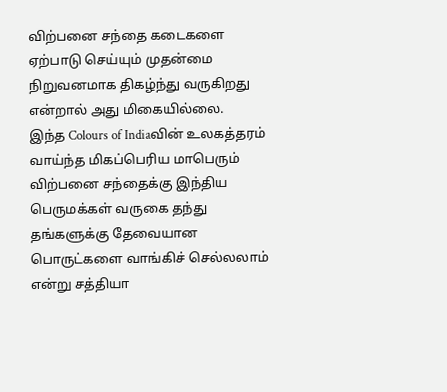விற்பனை சந்தை கடைகளை ஏற்பாடு செய்யும் முதன்மை நிறுவனமாக திகழ்ந்து வருகிறது என்றால் அது மிகையில்லை.
இந்த Colours of Indiaவின் உலகத்தரம் வாய்ந்த மிகப்பெரிய மாபெரும் விற்பனை சந்தைக்கு இந்திய பெருமக்கள் வருகை தந்து தங்களுக்கு தேவையான பொருட்களை வாங்கிச் செல்லலாம் என்று சத்தியா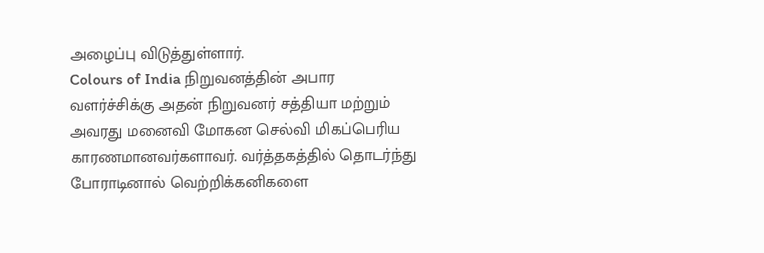அழைப்பு விடுத்துள்ளார்.
Colours of India நிறுவனத்தின் அபார வளர்ச்சிக்கு அதன் நிறுவனர் சத்தியா மற்றும் அவரது மனைவி மோகன செல்வி மிகப்பெரிய காரணமானவர்களாவர். வர்த்தகத்தில் தொடர்ந்து போராடினால் வெற்றிக்கனிகளை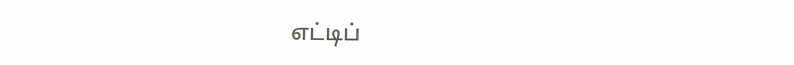எட்டிப்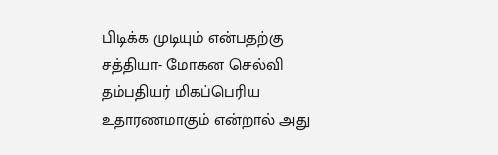பிடிக்க முடியும் என்பதற்கு சத்தியா- மோகன செல்வி தம்பதியர் மிகப்பெரிய உதாரணமாகும் என்றால் அது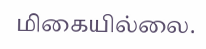மிகையில்லை.